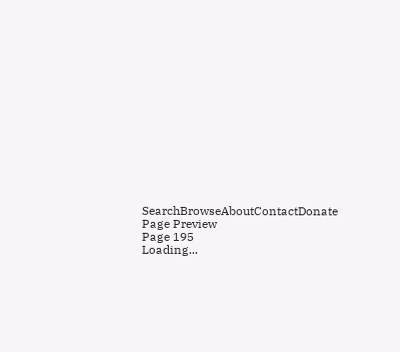SearchBrowseAboutContactDonate
Page Preview
Page 195
Loading...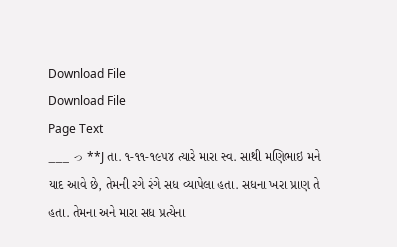Download File
Download File
Page Text
___ っ **J તા. ૧-૧૧-૧૯૫૪ ત્યારે મારા સ્વ. સાથી મણિભાઇ મને યાદ આવે છે, તેમની રગે રંગે સધ વ્યાપેલા હતા. સધના ખરા પ્રાણ તે હતા. તેમના અને મારા સધ પ્રત્યેના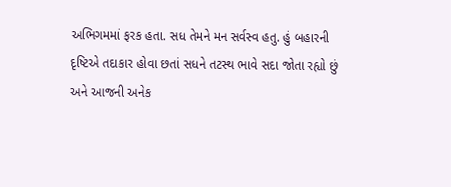અભિગમમાં ફરક હતા. સધ તેમને મન સર્વસ્વ હતુ. હું બહારની દૃષ્ટિએ તદાકાર હોવા છતાં સધને તટસ્થ ભાવે સદા જોતા રહ્યો છું અને આજની અનેક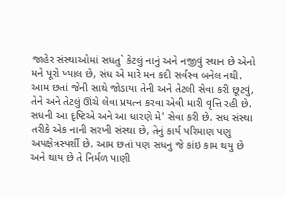જાહેર સંસ્થાઓમાં સધતુ` કેટલું નાનું અને નજીવું સ્થાન છે એનો મને પૂરો ખ્યાલ છે, સંધ એ મારે મન કદી સર્વસ્વ બનેલ નથી. આમ છતાં જેની સાથે જોડાયા તેની અને તેટલી સેવા કરી છૂટવું, તેને અને તેટલું ઊંચે લેવા પ્રયત્ન કરવા એવી મારી વૃત્તિ રહી છે. સધની આ દૃષ્ટિએ અને આ ધારણે મે' સેવા કરી છે. સધ સંસ્થા તરીકે એક નાની સરખી સંસ્થા છે, તેનું કાર્ય પરિમાણ પણુ અ૫ક્ષેત્રસ્પર્શી છે. આમ છતાં પણ સધનુ જે કાંઇ કામ થયુ છે અને થાય છે તે નિર્મળ પાણી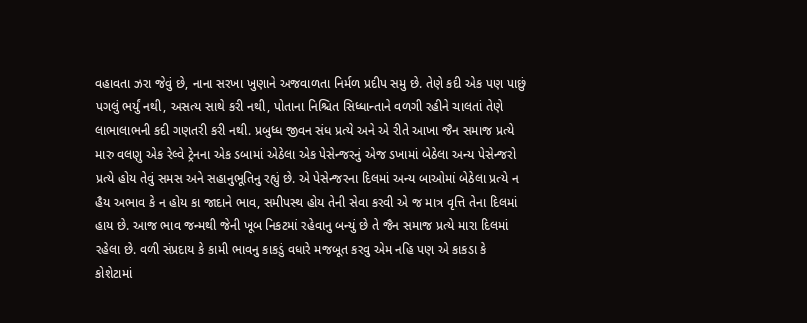વહાવતા ઝરા જેવું છે, નાના સરખા ખુણાને અજવાળતા નિર્મળ પ્રદીપ સમુ છે. તેણે કદી એક પણ પાછું પગલું ભર્યું નથી, અસત્ય સાથે કરી નથી, પોતાના નિશ્ચિત સિધ્ધાન્તાને વળગી રહીને ચાલતાં તેણે લાભાલાભની કદી ગણતરી કરી નથી. પ્રબુધ્ધ જીવન સંધ પ્રત્યે અને એ રીતે આખા જૈન સમાજ પ્રત્યે મારુ વલણુ એક રેલ્વે ટ્રેનના એક ડબામાં એઠેલા એક પેસેન્જરનું એજ ડખામાં બેઠેલા અન્ય પેસેન્જરો પ્રત્યે હોય તેવું સમસ અને સહાનુભૂતિનુ રહ્યું છે. એ પેસેન્જરના દિલમાં અન્ય બાઓમાં બેઠેલા પ્રત્યે ન હૈય અભાવ કે ન હોય કા જાદાને ભાવ, સમીપસ્થ હોય તેની સેવા કરવી એ જ માત્ર વૃત્તિ તેના દિલમાં હાય છે. આજ ભાવ જન્મથી જેની ખૂબ નિકટમાં રહેવાનુ બન્યું છે તે જૈન સમાજ પ્રત્યે મારા દિલમાં રહેલા છે. વળી સંપ્રદાય કે કામી ભાવનુ કાકડું વધારે મજબૂત કરવુ એમ નહિ પણ એ કાકડા કે કોશેટામાં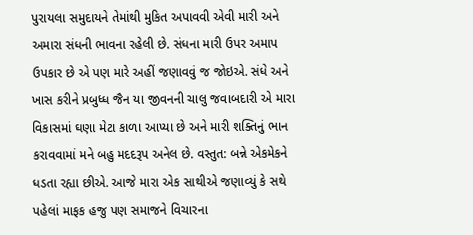પુરાયલા સમુદાયને તેમાંથી મુકિત અપાવવી એવી મારી અને અમારા સંધની ભાવના રહેલી છે. સંધના મારી ઉપર અમાપ ઉપકાર છે એ પણ મારે અહીં જણાવવું જ જોઇએ. સંધે અને ખાસ કરીને પ્રબુધ્ધ જૈન યા જીવનની ચાલુ જવાબદારી એ મારા વિકાસમાં ઘણા મેટા કાળા આપ્યા છે અને મારી શક્તિનું ભાન કરાવવામાં મને બહુ મદદરૂપ અનેલ છે. વસ્તુત: બન્ને એકમેકને ધડતા રહ્યા છીએ. આજે મારા એક સાથીએ જણાવ્યું કે સથે પહેલાં માફક હજુ પણ સમાજને વિચારના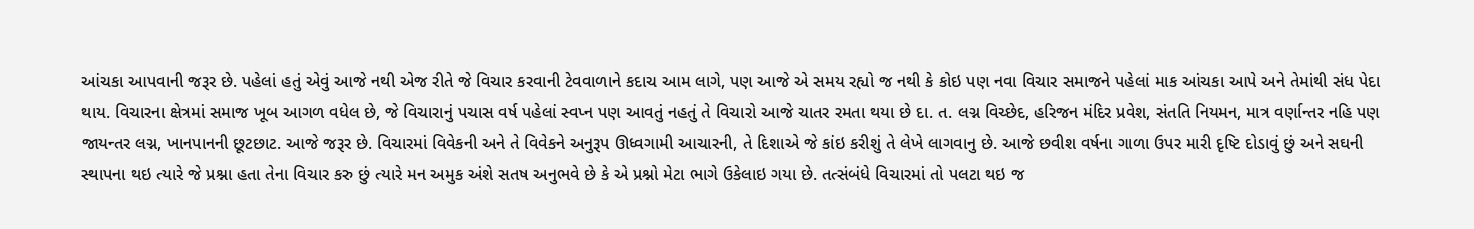આંચકા આપવાની જરૂર છે. પહેલાં હતું એવું આજે નથી એજ રીતે જે વિચાર કરવાની ટેવવાળાને કદાચ આમ લાગે, પણ આજે એ સમય રહ્યો જ નથી કે કોઇ પણ નવા વિચાર સમાજને પહેલાં માક આંચકા આપે અને તેમાંથી સંધ પેદા થાય. વિચારના ક્ષેત્રમાં સમાજ ખૂબ આગળ વધેલ છે, જે વિચારાનું પચાસ વર્ષ પહેલાં સ્વપ્ન પણ આવતું નહતું તે વિચારો આજે ચાતર રમતા થયા છે દા. ત. લગ્ન વિચ્છેદ, હરિજન મંદિર પ્રવેશ, સંતતિ નિયમન, માત્ર વર્ણાન્તર નહિ પણ જાયન્તર લગ્ન, ખાનપાનની છૂટછાટ. આજે જરૂર છે. વિચારમાં વિવેકની અને તે વિવેકને અનુરૂપ ઊધ્વગામી આચારની, તે દિશાએ જે કાંઇ કરીશું તે લેખે લાગવાનુ છે. આજે છવીશ વર્ષના ગાળા ઉપર મારી દૃષ્ટિ દોડાવું છું અને સઘની સ્થાપના થઇ ત્યારે જે પ્રશ્ના હતા તેના વિચાર કરુ છું ત્યારે મન અમુક અંશે સતષ અનુભવે છે કે એ પ્રશ્નો મેટા ભાગે ઉકેલાઇ ગયા છે. તત્સંબંધે વિચારમાં તો પલટા થઇ જ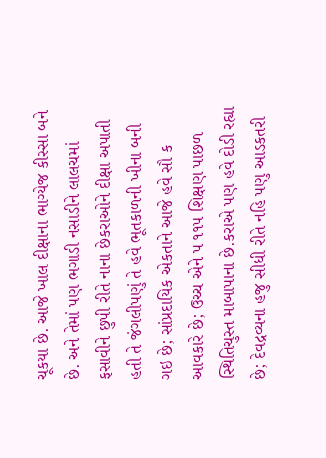ચૂકયા છે. આજે ખાલ દીક્ષાના ભાગ્યેજ કીસ્સા બને છે. અને તેમાં પણ ભગાડી નસાડીને લાલચમાં ફસાવીને છુપી રીતે નાના છેકરાઓને દીક્ષા અપાતી હતી તે જંગલીપણું તે હવે ભૂતકાળની ખીના બની ગઇ છે; સાંપ્રદાયિક એકતાને આજે હવે સૌ ક આવકારે છે; ઉચ્ચ એને પ ૧૧૫ શિક્ષણ પાછળ સ્થિતિચુસ્ત માબાપાના છે.કરાએ પણ હવે દોડી રહ્યા છે; દેવદ્રવ્યના હજુ સીધી રીતે નહિ પણુ આડકતરી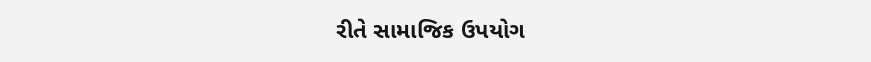રીતે સામાજિક ઉપયોગ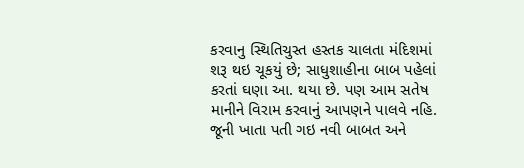કરવાનુ સ્થિતિચુસ્ત હસ્તક ચાલતા મંદિશમાં શરૂ થઇ ચૂકયું છે; સાધુશાહીના બાબ પહેલાં કરતાં ઘણા આ. થયા છે. પણ આમ સતેષ માનીને વિરામ કરવાનું આપણને પાલવે નહિ. જૂની ખાતા પતી ગઇ નવી બાબત અને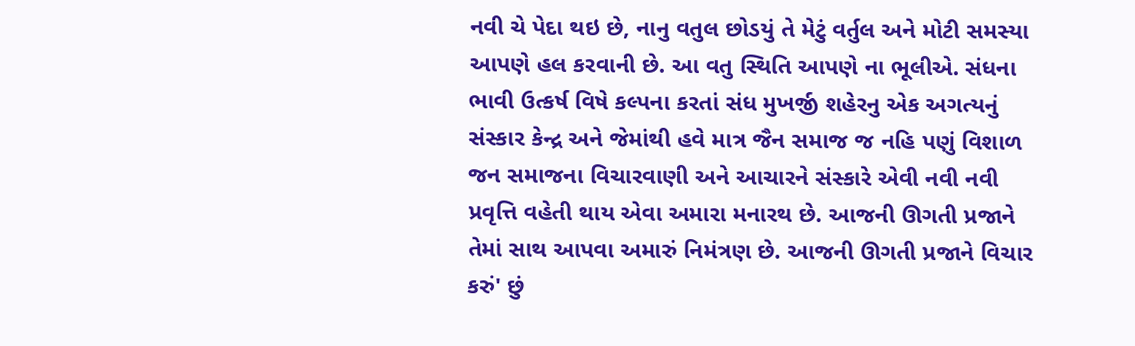નવી ચે પેદા થઇ છે, નાનુ વતુલ છોડયું તે મેટું વર્તુલ અને મોટી સમસ્યા આપણે હલ કરવાની છે. આ વતુ સ્થિતિ આપણે ના ભૂલીએ. સંધના ભાવી ઉત્કર્ષ વિષે કલ્પના કરતાં સંધ મુખર્જી શહેરનુ એક અગત્યનું સંસ્કાર કેન્દ્ર અને જેમાંથી હવે માત્ર જૈન સમાજ જ નહિ પણું વિશાળ જન સમાજના વિચારવાણી અને આચારને સંસ્કારે એવી નવી નવી પ્રવૃત્તિ વહેતી થાય એવા અમારા મનારથ છે. આજની ઊગતી પ્રજાને તેમાં સાથ આપવા અમારું નિમંત્રણ છે. આજની ઊગતી પ્રજાને વિચાર કરું' છું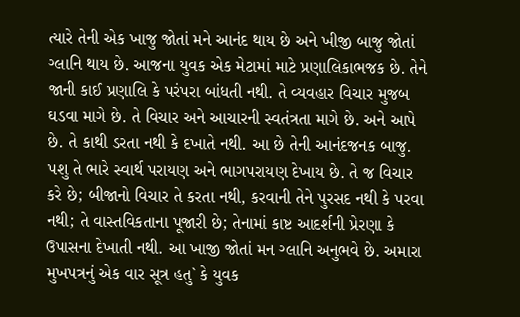ત્યારે તેની એક ખાજુ જોતાં મને આનંદ થાય છે અને ખીજી બાજુ જોતાં ગ્લાનિ થાય છે. આજના યુવક એક મેટામાં માટે પ્રણાલિકાભજક છે. તેને જાની કાઈ પ્રણાલિ કે પરંપરા બાંધતી નથી. તે વ્યવહાર વિચાર મુજબ ઘડવા માગે છે. તે વિચાર અને આચારની સ્વતંત્રતા માગે છે. અને આપે છે. તે કાથી ડરતા નથી કે દખાતે નથી. આ છે તેની આનંદજનક બાજુ. પશુ તે ભારે સ્વાર્થ પરાયણ અને ભાગપરાયણ દેખાય છે. તે જ વિચાર કરે છે; બીજાનો વિચાર તે કરતા નથી, કરવાની તેને પુરસદ નથી કે પરવા નથી; તે વાસ્તવિકતાના પૂજારી છે; તેનામાં કાષ્ટ આદર્શની પ્રેરણા કે ઉપાસના દેખાતી નથી. આ ખાજી જોતાં મન ગ્લાનિ અનુભવે છે. અમારા મુખપત્રનું એક વાર સૂત્ર હતુ` કે યુવક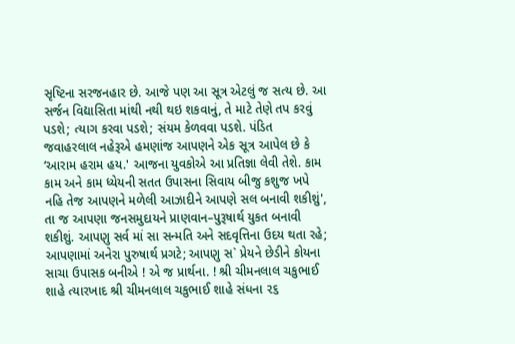સૃષ્ટિના સરજનહાર છે. આજે પણ આ સૂત્ર એટલું જ સત્ય છે. આ સર્જન વિદ્યાસિતા માંથી નથી થઇ શકવાનું, તે માટે તેણે તપ કરવું પડશે; ત્યાગ કરવા પડશે; સંયમ કેળવવા પડશે. પંડિત જવાહરલાલ નહેરૂએ હમણાંજ આપણને એક સૂત્ર આપેલ છે કે ‘આરામ હરામ હય.' આજના યુવકોએ આ પ્રતિજ્ઞા લેવી તેશે. કામ કામ અને કામ ધ્યેયની સતત ઉપાસના સિવાય બીજુ કશુજ ખપે નહિ તેજ આપણને મળેલી આઝાદીને આપણે સલ બનાવી શકીશું', તા જ આપણા જનસમુદાયને પ્રાણવાન–પુરૂષાર્થ યુકત બનાવી શકીશું. આપણુ સર્વ માં સા સન્મતિ અને સદવૃત્તિના ઉદય થતા રહે; આપણામાં અનેરા પુરુષાર્થ પ્રગટે; આપણુ સ` પ્રેયને છેડીને કોયના સાચા ઉપાસક બનીએ ! એ જ પ્રાર્થના. ! શ્રી ચીમનલાલ ચકુભાઈ શાહે ત્યારખાદ શ્રી ચીમનલાલ ચકુભાઈ શાહે સંધના ૨૬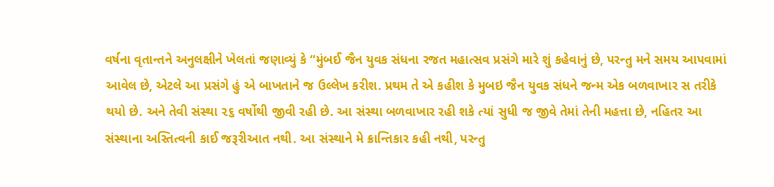વર્ષના વૃતાન્તને અનુલક્ષીને ખેલતાં જણાવ્યું કે “મુંબઈ જૈન યુવક સંધના રજત મહાત્સવ પ્રસંગે મારે શું કહેવાનું છે, પરન્તુ મને સમય આપવામાં આવેલ છે, એટલે આ પ્રસંગે હું એ બાખતાને જ ઉલ્લેખ કરીશ. પ્રથમ તે એ કહીશ કે મુબઇ જૈન યુવક સંધને જન્મ એક બળવાખાર સ તરીકે થયો છે. અને તેવી સંસ્થા ૨૬ વર્ષોથી જીવી રહી છે. આ સંસ્થા બળવાખાર રહી શકે ત્યાં સુધી જ જીવે તેમાં તેની મહત્તા છે, નહિતર આ સંસ્થાના અસ્તિત્વની કાઈ જરૂરીઆત નથી. આ સંસ્થાને મે ક્રાન્તિકાર કહી નથી, પરન્તુ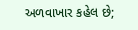અળવાખાર કહેલ છે;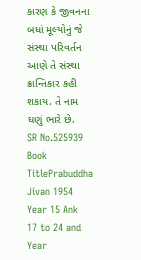કારણ કે જીવનના બધાં મૂલ્યોનું જે સંસ્થા પરિવર્તન આણે તે સંસ્થા ક્રાન્તિકાર કહી શકાય. તે નામ ઘણું ભારે છે.
SR No.525939
Book TitlePrabuddha Jivan 1954 Year 15 Ank 17 to 24 and Year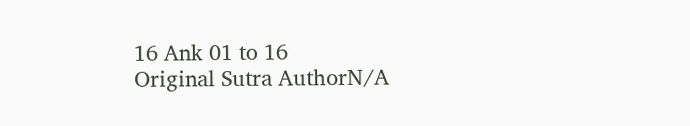16 Ank 01 to 16
Original Sutra AuthorN/A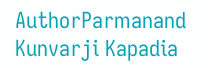AuthorParmanand Kunvarji Kapadia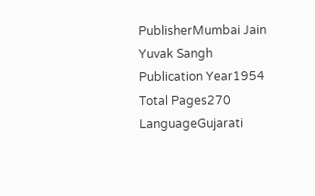PublisherMumbai Jain Yuvak Sangh
Publication Year1954
Total Pages270
LanguageGujarati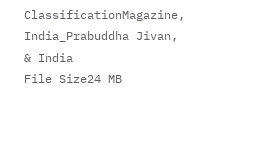ClassificationMagazine, India_Prabuddha Jivan, & India
File Size24 MB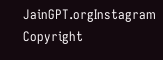JainGPT.orgInstagram
Copyright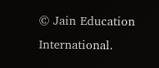© Jain Education International.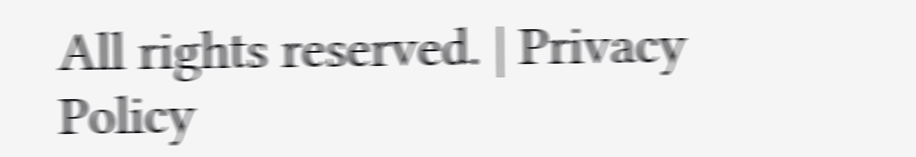All rights reserved. | Privacy Policy